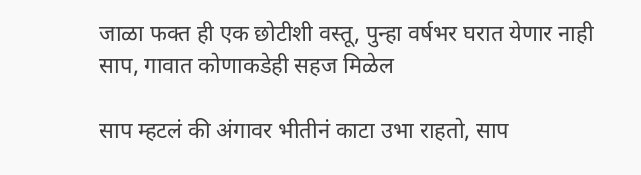जाळा फक्त ही एक छोटीशी वस्तू, पुन्हा वर्षभर घरात येणार नाही साप, गावात कोणाकडेही सहज मिळेल

साप म्हटलं की अंगावर भीतीनं काटा उभा राहतो, साप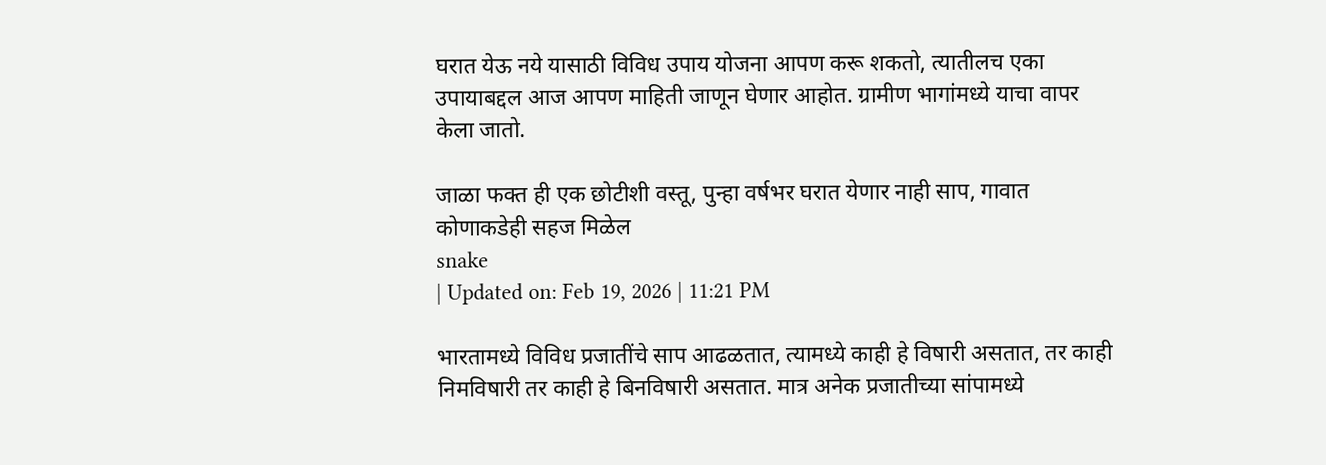घरात येऊ नये यासाठी विविध उपाय योजना आपण करू शकतो, त्यातीलच एका उपायाबद्दल आज आपण माहिती जाणून घेणार आहोत. ग्रामीण भागांमध्ये याचा वापर केला जातो.

जाळा फक्त ही एक छोटीशी वस्तू, पुन्हा वर्षभर घरात येणार नाही साप, गावात कोणाकडेही सहज मिळेल
snake
| Updated on: Feb 19, 2026 | 11:21 PM

भारतामध्ये विविध प्रजातींचे साप आढळतात, त्यामध्ये काही हे विषारी असतात, तर काही निमविषारी तर काही हे बिनविषारी असतात. मात्र अनेक प्रजातीच्या सांपामध्ये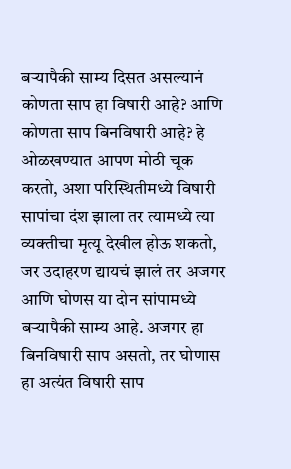बऱ्यापैकी साम्य दिसत असल्यानं कोणता साप हा विषारी आहे? आणि कोणता साप बिनविषारी आहे? हे ओळखण्यात आपण मोठी चूक करतो, अशा परिस्थितीमध्ये विषारी सापांचा दंश झाला तर त्यामध्ये त्या व्यक्तीचा मृत्यू देखील होऊ शकतो, जर उदाहरण द्यायचं झालं तर अजगर आणि घोणस या दोन सांपामध्ये बऱ्यापैकी साम्य आहे. अजगर हा बिनविषारी साप असतो, तर घोणास हा अत्यंत विषारी साप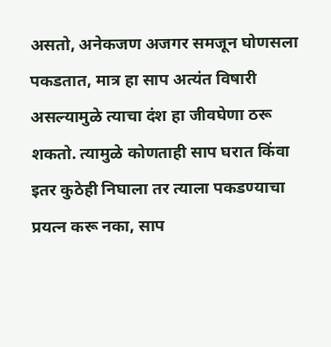असतो, अनेकजण अजगर समजून घोणसला पकडतात, मात्र हा साप अत्यंत विषारी असल्यामुळे त्याचा दंश हा जीवघेणा ठरू शकतो. त्यामुळे कोणताही साप घरात किंवा इतर कुठेही निघाला तर त्याला पकडण्याचा प्रयत्न करू नका, साप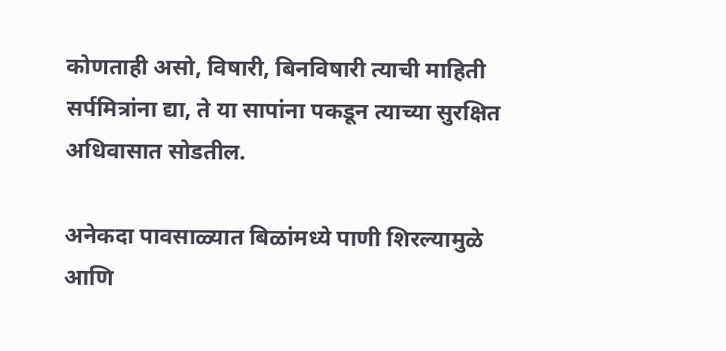कोणताही असो, विषारी, बिनविषारी त्याची माहिती सर्पमित्रांना द्या, ते या सापांना पकडून त्याच्या सुरक्षित अधिवासात सोडतील.

अनेकदा पावसाळ्यात बिळांमध्ये पाणी शिरल्यामुळे आणि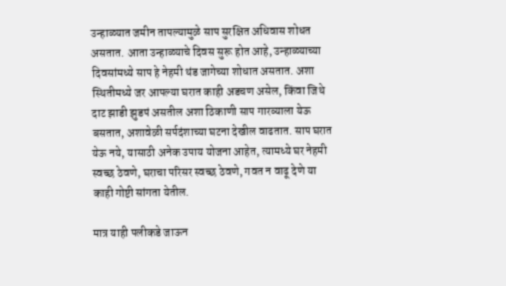उन्हाळ्यात जमीन तापल्यामुळे साप सुरक्षित अधिवास शोधत असतात. आता उन्हाळ्याचे दिवस सुरू होत आहे, उन्हाळ्याच्या दिवसांमध्ये साप हे नेहमी थंड जागेच्या शोधात असतात. अशा स्थितीमध्ये जर आपल्या घरात काही अडचण असेल, किंवा जिथे दाट झाडी झुडपं असतील अशा ठिकाणी साप गारव्याला येऊ बसतात, अशावेळी सर्पदंशाच्या घटना देखील वाढतात. साप घरात येऊ नये, यासाठी अनेक उपाय योजना आहेत, त्यामध्ये घर नेहमी स्वच्छ ठेवणे, घराचा परिसर स्वच्छ ठेवणे, गवत न वाढू देणे या काही गोष्टी सांगता येतील.

मात्र याही पलीकडे जाऊन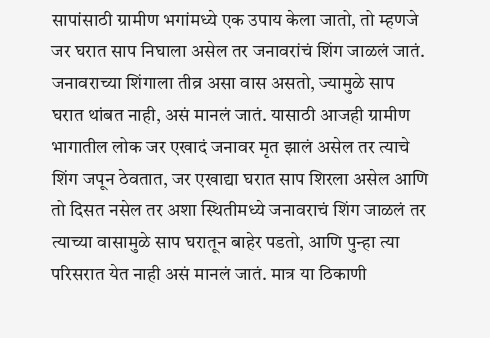सापांसाठी ग्रामीण भगांमध्ये एक उपाय केला जातो, तो म्हणजे जर घरात साप निघाला असेल तर जनावरांचं शिंग जाळलं जातं. जनावराच्या शिंगाला तीव्र असा वास असतो, ज्यामुळे साप घरात थांबत नाही, असं मानलं जातं. यासाठी आजही ग्रामीण भागातील लोक जर एखादं जनावर मृत झालं असेल तर त्याचे शिंग जपून ठेवतात, जर एखाद्या घरात साप शिरला असेल आणि तो दिसत नसेल तर अशा स्थितीमध्ये जनावराचं शिंग जाळलं तर त्याच्या वासामुळे साप घरातून बाहेर पडतो, आणि पुन्हा त्या परिसरात येत नाही असं मानलं जातं. मात्र या ठिकाणी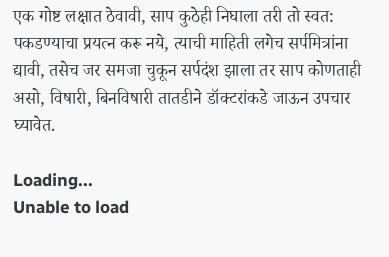एक गोष्ट लक्षात ठेवावी, साप कुठेही निघाला तरी तो स्वत: पकडण्याचा प्रयत्न करू नये, त्याची माहिती लगेच सर्पमित्रांना द्यावी, तसेच जर समजा चुकून सर्पदंश झाला तर साप कोणताही असो, विषारी, बिनविषारी तातडीने डॉक्टरांकडे जाऊन उपचार घ्यावेत.

Loading...
Unable to load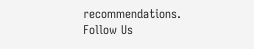recommendations.
Follow Us